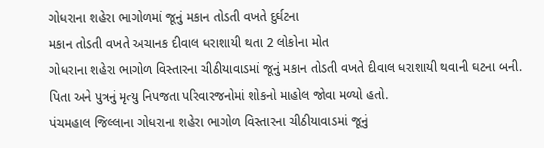ગોધરાના શહેરા ભાગોળમાં જૂનું મકાન તોડતી વખતે દુર્ઘટના
મકાન તોડતી વખતે અચાનક દીવાલ ધરાશાયી થતા 2 લોકોના મોત
ગોધરાના શહેરા ભાગોળ વિસ્તારના ચીઠીયાવાડમાં જૂનું મકાન તોડતી વખતે દીવાલ ધરાશાયી થવાની ઘટના બની. પિતા અને પુત્રનું મૃત્યુ નિપજતા પરિવારજનોમાં શોકનો માહોલ જોવા મળ્યો હતો.
પંચમહાલ જિલ્લાના ગોધરાના શહેરા ભાગોળ વિસ્તારના ચીઠીયાવાડમાં જૂનું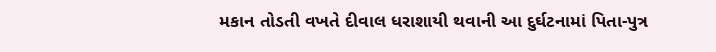મકાન તોડતી વખતે દીવાલ ધરાશાયી થવાની આ દુર્ઘટનામાં પિતા-પુત્ર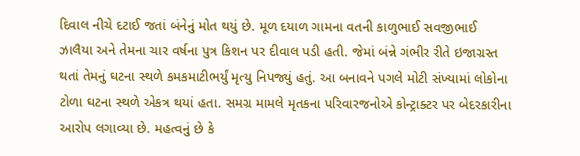દિવાલ નીચે દટાઈ જતાં બંનેનું મોત થયું છે. મૂળ દયાળ ગામના વતની કાળુભાઈ સવજીભાઈ ઝાલૈયા અને તેમના ચાર વર્ષના પુત્ર કિશન પર દીવાલ પડી હતી. જેમાં બંન્ને ગંભીર રીતે ઇજાગ્રસ્ત થતાં તેમનું ઘટના સ્થળે કમકમાટીભર્યું મૃત્યુ નિપજ્યું હતું. આ બનાવને પગલે મોટી સંખ્યામાં લોકોના ટોળા ઘટના સ્થળે એકત્ર થયાં હતા. સમગ્ર મામલે મૃતકના પરિવારજનોએ કોન્ટ્રાક્ટર પર બેદરકારીના આરોપ લગાવ્યા છે. મહત્વનું છે કે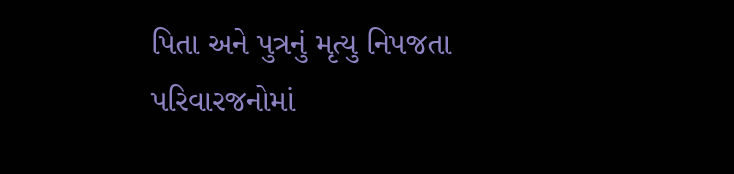પિતા અને પુત્રનું મૃત્યુ નિપજતા પરિવારજનોમાં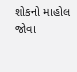શોકનો માહોલ જોવા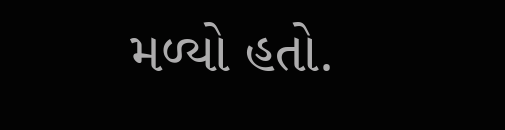મળ્યો હતો.